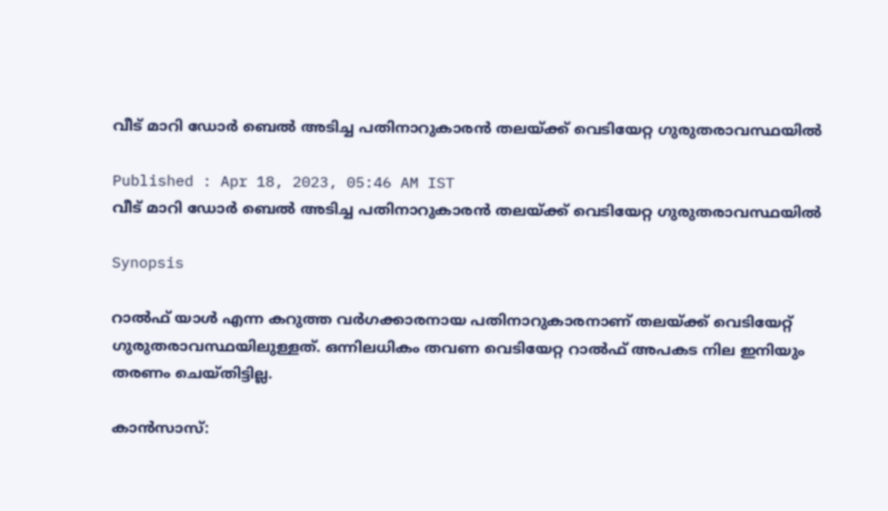വീട് മാറി ഡോര്‍ ബെല്‍ അടിച്ച പതിനാറുകാരന്‍ തലയ്ക്ക് വെടിയേറ്റ ഗുരുതരാവസ്ഥയില്‍

Published : Apr 18, 2023, 05:46 AM IST
വീട് മാറി ഡോര്‍ ബെല്‍ അടിച്ച പതിനാറുകാരന്‍ തലയ്ക്ക് വെടിയേറ്റ ഗുരുതരാവസ്ഥയില്‍

Synopsis

റാല്‍ഫ് യാള്‍ എന്ന കറുത്ത വര്‍ഗക്കാരനായ പതിനാറുകാരനാണ് തലയ്ക്ക് വെടിയേറ്റ് ഗുരുതരാവസ്ഥയിലുള്ളത്. ഒന്നിലധികം തവണ വെടിയേറ്റ റാല്‍ഫ് അപകട നില ഇനിയും തരണം ചെയ്തിട്ടില്ല.

കാന്‍സാസ്: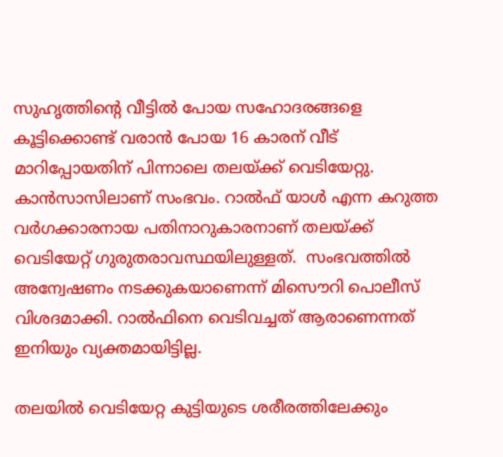സുഹൃത്തിന്റെ വീട്ടില്‍ പോയ സഹോദരങ്ങളെ കൂട്ടിക്കൊണ്ട് വരാന്‍ പോയ 16 കാരന് വീട് മാറിപ്പോയതിന് പിന്നാലെ തലയ്ക്ക് വെടിയേറ്റു. കാന്‍സാസിലാണ് സംഭവം. റാല്‍ഫ് യാള്‍ എന്ന കറുത്ത വര്‍ഗക്കാരനായ പതിനാറുകാരനാണ് തലയ്ക്ക് വെടിയേറ്റ് ഗുരുതരാവസ്ഥയിലുള്ളത്.  സംഭവത്തില്‍ അന്വേഷണം നടക്കുകയാണെന്ന് മിസൌറി പൊലീസ് വിശദമാക്കി. റാല്‍ഫിനെ വെടിവച്ചത് ആരാണെന്നത് ഇനിയും വ്യക്തമായിട്ടില്ല.

തലയില്‍ വെടിയേറ്റ കുട്ടിയുടെ ശരീരത്തിലേക്കും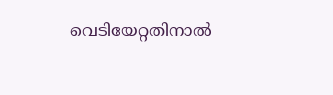വെടിയേറ്റതിനാല്‍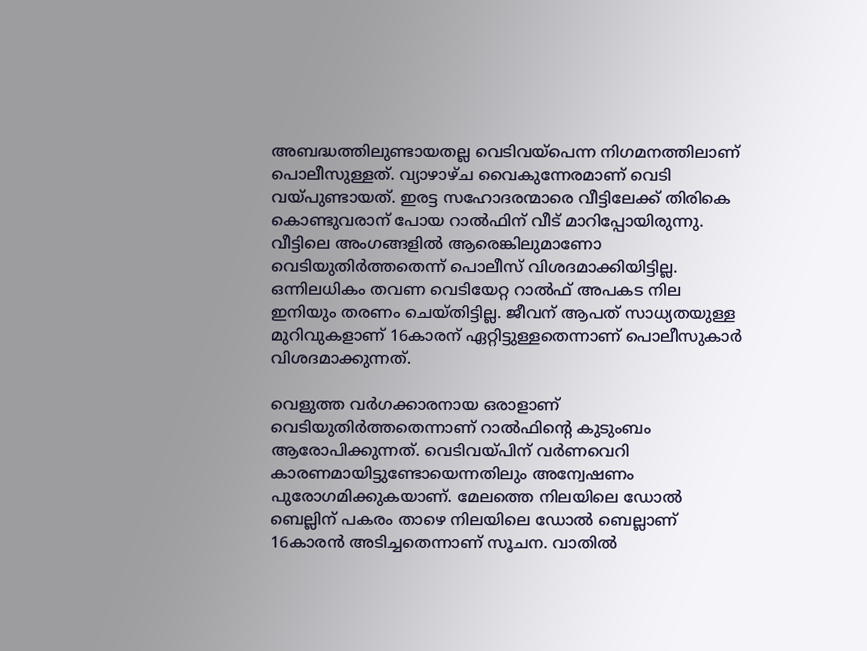അബദ്ധത്തിലുണ്ടായതല്ല വെടിവയ്പെന്ന നിഗമനത്തിലാണ് പൊലീസുള്ളത്. വ്യാഴാഴ്ച വൈകുന്നേരമാണ് വെടി വയ്പുണ്ടായത്. ഇരട്ട സഹോദരന്മാരെ വീട്ടിലേക്ക് തിരികെ കൊണ്ടുവരാന്‌ പോയ റാല്‍ഫിന് വീട് മാറിപ്പോയിരുന്നു. വീട്ടിലെ അംഗങ്ങളില്‍ ആരെങ്കിലുമാണോ വെടിയുതിര്‍ത്തതെന്ന് പൊലീസ് വിശദമാക്കിയിട്ടില്ല. ഒന്നിലധികം തവണ വെടിയേറ്റ റാല്‍ഫ് അപകട നില ഇനിയും തരണം ചെയ്തിട്ടില്ല. ജീവന് ആപത് സാധ്യതയുള്ള മുറിവുകളാണ് 16കാരന് ഏറ്റിട്ടുള്ളതെന്നാണ് പൊലീസുകാര്‍ വിശദമാക്കുന്നത്.

വെളുത്ത വര്‍ഗക്കാരനായ ഒരാളാണ് വെടിയുതിര്‍ത്തതെന്നാണ് റാല്‍ഫിന്‍റെ കുടുംബം ആരോപിക്കുന്നത്. വെടിവയ്പിന് വര്‍ണവെറി കാരണമായിട്ടുണ്ടോയെന്നതിലും അന്വേഷണം പുരോഗമിക്കുകയാണ്. മേലത്തെ നിലയിലെ ഡോല്‍ ബെല്ലിന് പകരം താഴെ നിലയിലെ ഡോല്‍ ബെല്ലാണ് 16കാരന്‍ അടിച്ചതെന്നാണ് സൂചന. വാതില്‍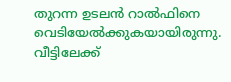തുറന്ന ഉടലന്‍ റാല്‍ഫിനെ വെടിയേല്‍ക്കുകയായിരുന്നു. വീട്ടിലേക്ക്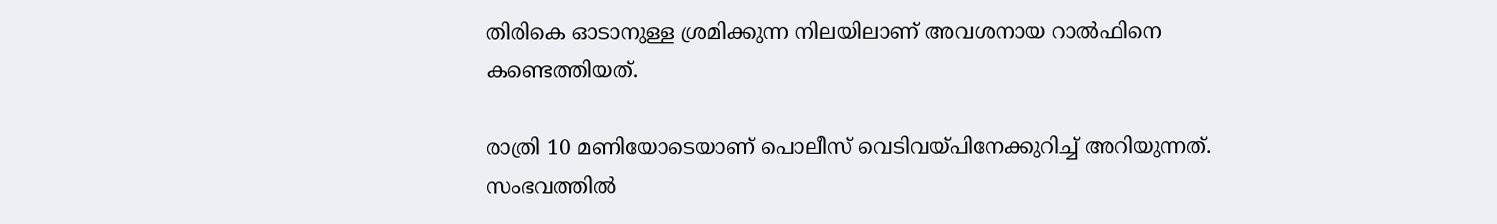തിരികെ ഓടാനുള്ള ശ്രമിക്കുന്ന നിലയിലാണ് അവശനായ റാല്‍ഫിനെ കണ്ടെത്തിയത്.

രാത്രി 10 മണിയോടെയാണ് പൊലീസ് വെടിവയ്പിനേക്കുറിച്ച് അറിയുന്നത്. സംഭവത്തില്‍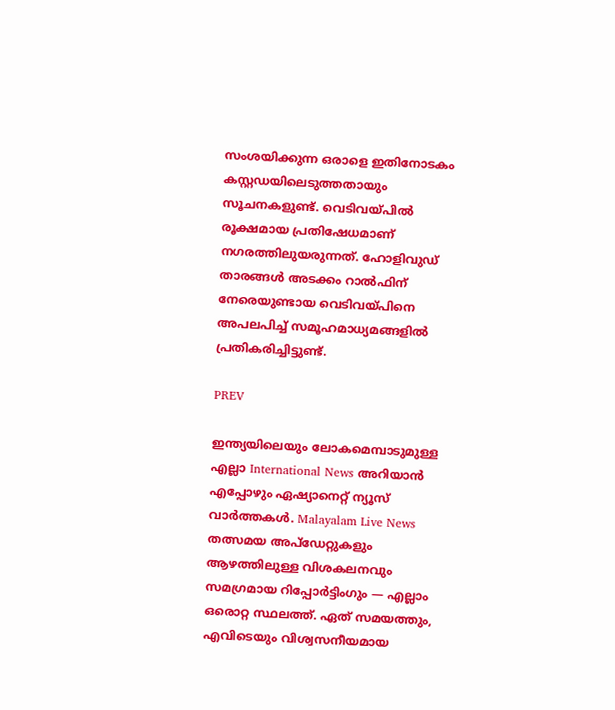സംശയിക്കുന്ന ഒരാളെ ഇതിനോടകം കസ്റ്റഡയിലെടുത്തതായും സൂചനകളുണ്ട്. വെടിവയ്പില്‍ രൂക്ഷമായ പ്രതിഷേധമാണ് നഗരത്തിലുയരുന്നത്. ഹോളിവുഡ് താരങ്ങള്‍ അടക്കം റാല്‍ഫിന് നേരെയുണ്ടായ വെടിവയ്പിനെ അപലപിച്ച് സമൂഹമാധ്യമങ്ങളില്‍ പ്രതികരിച്ചിട്ടുണ്ട്.

PREV

ഇന്ത്യയിലെയും ലോകമെമ്പാടുമുള്ള എല്ലാ International News അറിയാൻ എപ്പോഴും ഏഷ്യാനെറ്റ് ന്യൂസ് വാർത്തകൾ. Malayalam Live News  തത്സമയ അപ്‌ഡേറ്റുകളും ആഴത്തിലുള്ള വിശകലനവും സമഗ്രമായ റിപ്പോർട്ടിംഗും — എല്ലാം ഒരൊറ്റ സ്ഥലത്ത്. ഏത് സമയത്തും, എവിടെയും വിശ്വസനീയമായ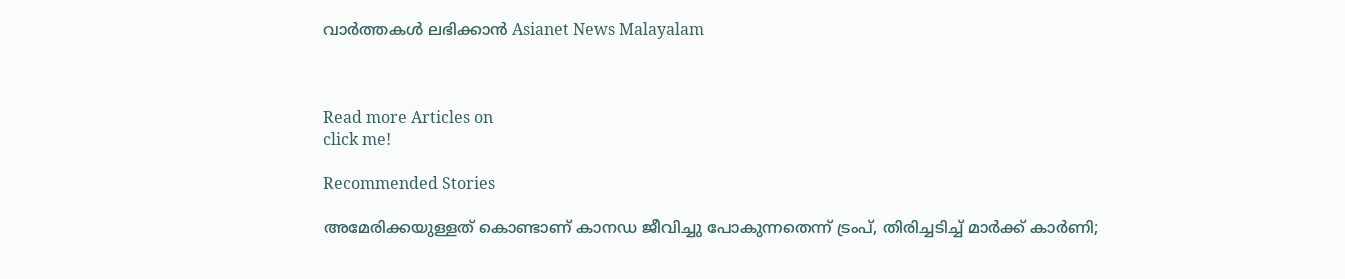വാർത്തകൾ ലഭിക്കാൻ Asianet News Malayalam



Read more Articles on
click me!

Recommended Stories

അമേരിക്കയുള്ളത് കൊണ്ടാണ് കാനഡ ജീവിച്ചു പോകുന്നതെന്ന് ട്രംപ്, തിരിച്ചടിച്ച് മാർക്ക് കാർണി;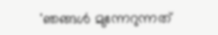'ഞങ്ങൾ മുന്നേറുന്നത്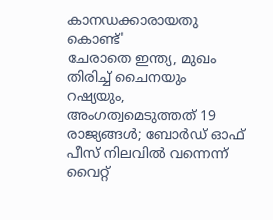കാനഡക്കാരായതു കൊണ്ട്'
ചേരാതെ ഇന്ത്യ, മുഖം തിരിച്ച് ചൈനയും റഷ്യയും, അംഗത്വമെടുത്തത് 19 രാജ്യങ്ങൾ; ബോർഡ് ഓഫ് പീസ് നിലവിൽ വന്നെന്ന് വൈറ്റ്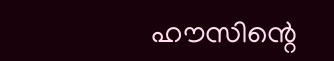ഹൗസിന്റെ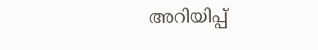അറിയിപ്പ്